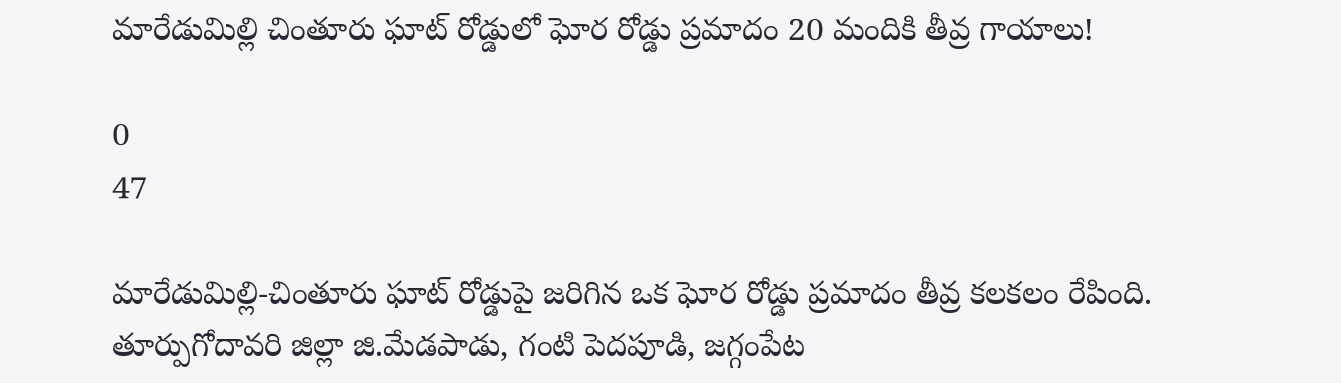మారేడుమిల్లి చింతూరు ఘాట్ రోడ్డులో ఘోర రోడ్డు ప్రమాదం 20 మందికి తీవ్ర గాయాలు!

0
47

మారేడుమిల్లి-చింతూరు ఘాట్ రోడ్డుపై జరిగిన ఒక ఘోర రోడ్డు ప్రమాదం తీవ్ర కలకలం రేపింది. తూర్పుగోదావరి జిల్లా జి.మేడపాడు, గంటి పెదపూడి, జగ్గంపేట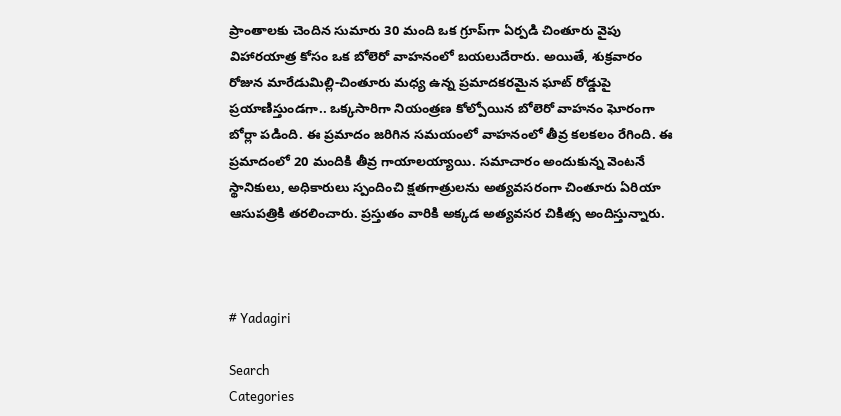ప్రాంతాలకు చెందిన సుమారు 30 మంది ఒక గ్రూప్‌గా ఏర్పడి చింతూరు వైపు విహారయాత్ర కోసం ఒక బోలెరో వాహనంలో బయలుదేరారు. అయితే, శుక్రవారం రోజున మారేడుమిల్లి-చింతూరు మధ్య ఉన్న ప్రమాదకరమైన ఘాట్ రోడ్డుపై ప్రయాణిస్తుండగా.. ఒక్కసారిగా నియంత్రణ కోల్పోయిన బోలెరో వాహనం ఘోరంగా బోర్లా పడింది. ఈ ప్రమాదం జరిగిన సమయంలో వాహనంలో తీవ్ర కలకలం రేగింది. ఈ ప్రమాదంలో 20 మందికి తీవ్ర గాయాలయ్యాయి. సమాచారం అందుకున్న వెంటనే స్థానికులు, అధికారులు స్పందించి క్షతగాత్రులను అత్యవసరంగా చింతూరు ఏరియా ఆసుపత్రికి తరలించారు. ప్రస్తుతం వారికి అక్కడ అత్యవసర చికిత్స అందిస్తున్నారు.



# Yadagiri

Search
Categories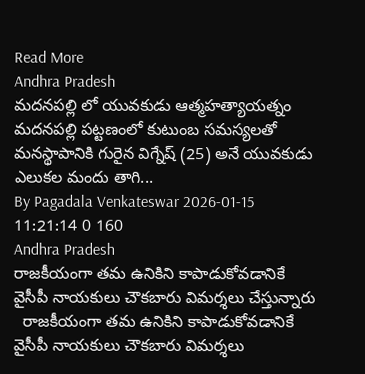Read More
Andhra Pradesh
మదనపల్లి లో యువకుడు ఆత్మహత్యాయత్నం
మదనపల్లి పట్టణంలో కుటుంబ సమస్యలతో మనస్థాపానికి గురైన విగ్నేష్ (25) అనే యువకుడు ఎలుకల మందు తాగి...
By Pagadala Venkateswar 2026-01-15 11:21:14 0 160
Andhra Pradesh
రాజకీయంగా తమ ఉనికిని కాపాడుకోవడానికే వైసీపీ నాయకులు చౌకబారు విమర్శలు చేస్తున్నారు
  రాజకీయంగా తమ ఉనికిని కాపాడుకోవడానికే వైసీపీ నాయకులు చౌకబారు విమర్శలు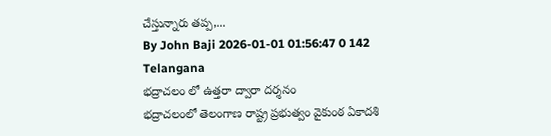చేస్తున్నారు తప్ప,...
By John Baji 2026-01-01 01:56:47 0 142
Telangana
భద్రాచలం లో ఉత్తరా ద్వారా దర్శనం
భద్రాచలంలో తెలంగాణ రాష్ట్ర ప్రభుత్వం వైకుంఠ ఏకాదశి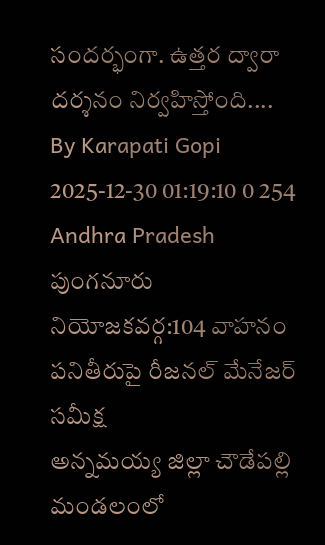సందర్భంగా. ఉత్తర ద్వారా దర్శనం నిర్వహిస్తోంది....
By Karapati Gopi 2025-12-30 01:19:10 0 254
Andhra Pradesh
పుంగనూరు నియోజకవర్గ:104 వాహనం పనితీరుపై రీజనల్ మేనేజర్ సమీక్ష
అన్నమయ్య జిల్లా చౌడేపల్లి మండలంలో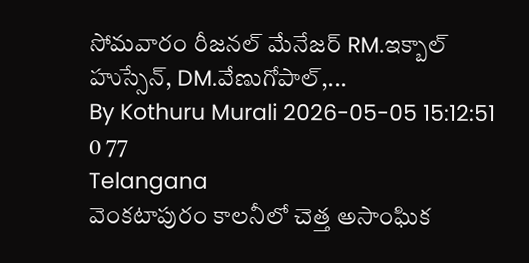సోమవారం రీజనల్ మేనేజర్ RM.ఇక్బాల్ హుస్సేన్, DM.వేణుగోపాల్,...
By Kothuru Murali 2026-05-05 15:12:51 0 77
Telangana
వెంకటాపురం కాలనీలో చెత్త అసాంఘిక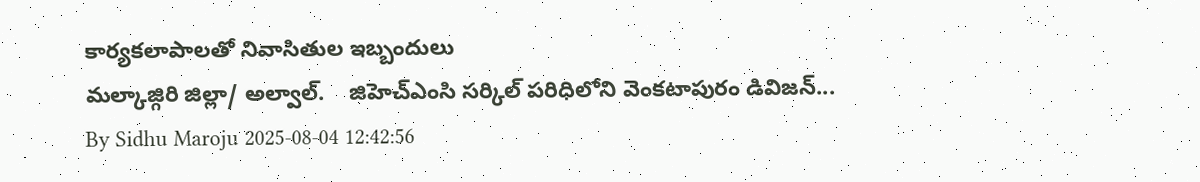కార్యకలాపాలతో నివాసితుల ఇబ్బందులు
మల్కాజ్గిరి జిల్లా/ అల్వాల్.    జిహెచ్ఎంసి సర్కిల్ పరిధిలోని వెంకటాపురం డివిజన్...
By Sidhu Maroju 2025-08-04 12:42:56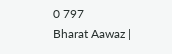0 797
Bharat Aawaz |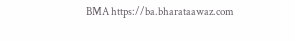BMA https://ba.bharataawaz.com